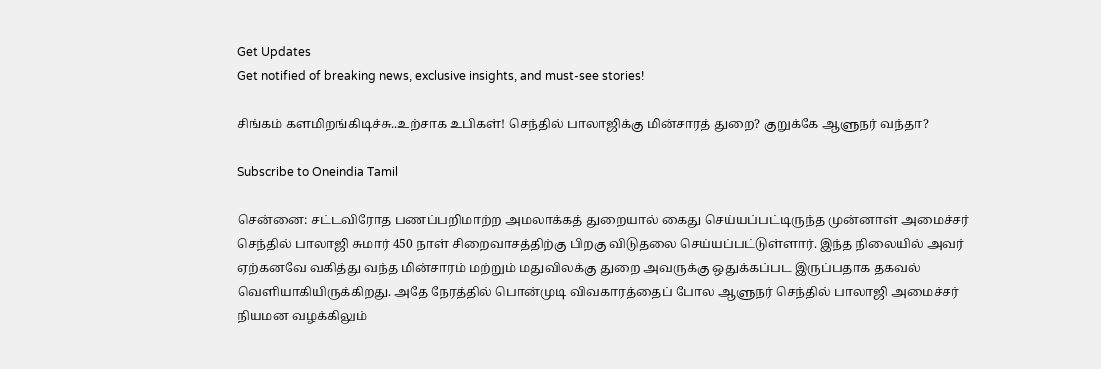Get Updates
Get notified of breaking news, exclusive insights, and must-see stories!

சிங்கம் களமிறங்கிடிச்சு..உற்சாக உபிகள்! செந்தில் பாலாஜிக்கு மின்சாரத் துறை? குறுக்கே ஆளுநர் வந்தா?

Subscribe to Oneindia Tamil

சென்னை: சட்டவிரோத பணப்பறிமாற்ற அமலாக்கத் துறையால் கைது செய்யப்பட்டிருந்த முன்னாள் அமைச்சர் செந்தில் பாலாஜி சுமார் 450 நாள் சிறைவாசத்திற்கு பிறகு விடுதலை செய்யப்பட்டுள்ளார். இந்த நிலையில் அவர் ஏற்கனவே வகித்து வந்த மின்சாரம் மற்றும் மதுவிலக்கு துறை அவருக்கு ஒதுக்கப்பட இருப்பதாக தகவல் வெளியாகியிருக்கிறது. அதே நேரத்தில் பொன்முடி விவகாரத்தைப் போல ஆளுநர் செந்தில் பாலாஜி அமைச்சர் நியமன வழக்கிலும்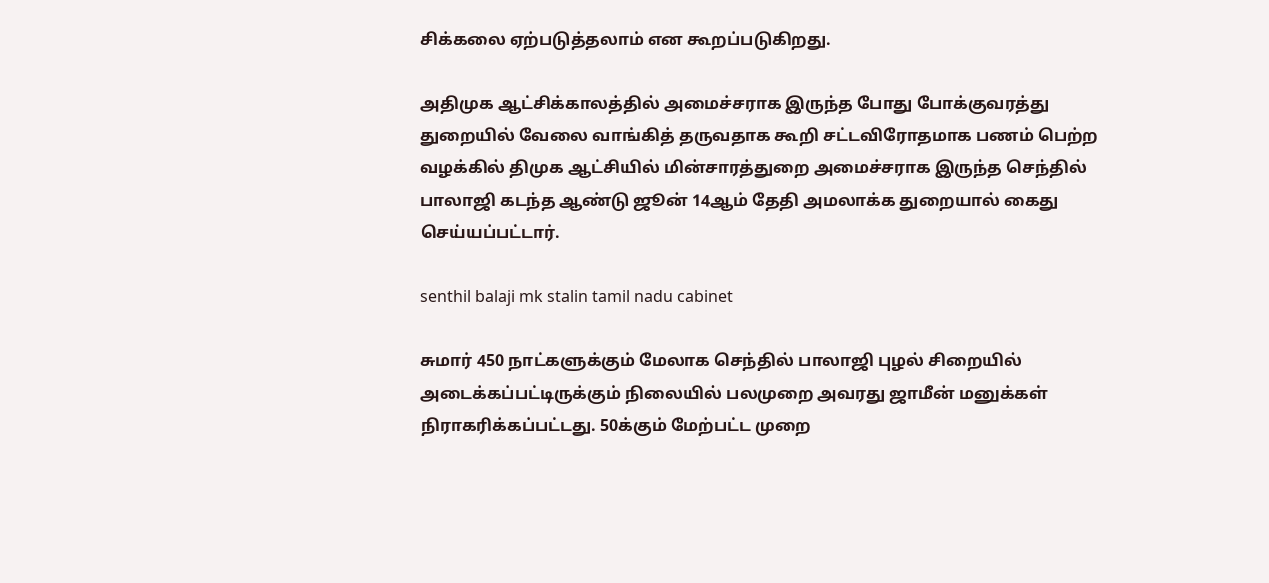சிக்கலை ஏற்படுத்தலாம் என கூறப்படுகிறது.

அதிமுக ஆட்சிக்காலத்தில் அமைச்சராக இருந்த போது போக்குவரத்து துறையில் வேலை வாங்கித் தருவதாக கூறி சட்டவிரோதமாக பணம் பெற்ற வழக்கில் திமுக ஆட்சியில் மின்சாரத்துறை அமைச்சராக இருந்த செந்தில் பாலாஜி கடந்த ஆண்டு ஜூன் 14ஆம் தேதி அமலாக்க துறையால் கைது செய்யப்பட்டார்.

senthil balaji mk stalin tamil nadu cabinet

சுமார் 450 நாட்களுக்கும் மேலாக செந்தில் பாலாஜி புழல் சிறையில் அடைக்கப்பட்டிருக்கும் நிலையில் பலமுறை அவரது ஜாமீன் மனுக்கள் நிராகரிக்கப்பட்டது. 50க்கும் மேற்பட்ட முறை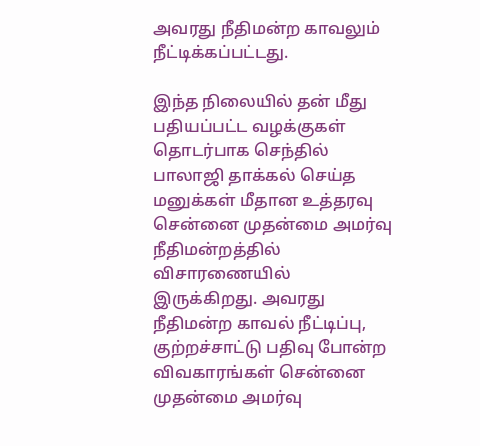அவரது நீதிமன்ற காவலும் நீட்டிக்கப்பட்டது.

இந்த நிலையில் தன் மீது பதியப்பட்ட வழக்குகள் தொடர்பாக செந்தில் பாலாஜி தாக்கல் செய்த மனுக்கள் மீதான உத்தரவு சென்னை முதன்மை அமர்வு நீதிமன்றத்தில் விசாரணையில் இருக்கிறது. அவரது நீதிமன்ற காவல் நீட்டிப்பு, குற்றச்சாட்டு பதிவு போன்ற விவகாரங்கள் சென்னை முதன்மை அமர்வு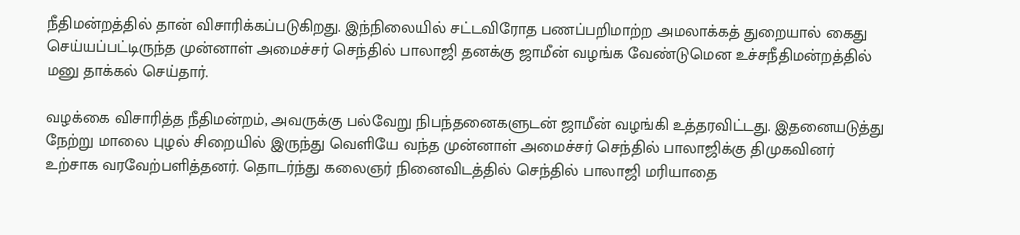நீதிமன்றத்தில் தான் விசாரிக்கப்படுகிறது. இந்நிலையில் சட்டவிரோத பணப்பறிமாற்ற அமலாக்கத் துறையால் கைது செய்யப்பட்டிருந்த முன்னாள் அமைச்சர் செந்தில் பாலாஜி தனக்கு ஜாமீன் வழங்க வேண்டுமென உச்சநீதிமன்றத்தில் மனு தாக்கல் செய்தார்.

வழக்கை விசாரித்த நீதிமன்றம், அவருக்கு பல்வேறு நிபந்தனைகளுடன் ஜாமீன் வழங்கி உத்தரவிட்டது. இதனையடுத்து நேற்று மாலை புழல் சிறையில் இருந்து வெளியே வந்த முன்னாள் அமைச்சர் செந்தில் பாலாஜிக்கு திமுகவினர் உற்சாக வரவேற்பளித்தனர். தொடர்ந்து கலைஞர் நினைவிடத்தில் செந்தில் பாலாஜி மரியாதை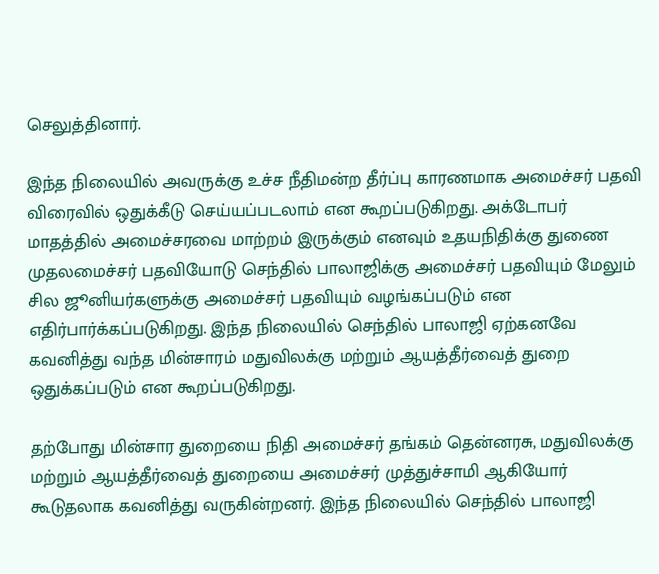செலுத்தினார்.

இந்த நிலையில் அவருக்கு உச்ச நீதிமன்ற தீர்ப்பு காரணமாக அமைச்சர் பதவி விரைவில் ஒதுக்கீடு செய்யப்படலாம் என கூறப்படுகிறது. அக்டோபர் மாதத்தில் அமைச்சரவை மாற்றம் இருக்கும் எனவும் உதயநிதிக்கு துணை முதலமைச்சர் பதவியோடு செந்தில் பாலாஜிக்கு அமைச்சர் பதவியும் மேலும் சில ஜூனியர்களுக்கு அமைச்சர் பதவியும் வழங்கப்படும் என எதிர்பார்க்கப்படுகிறது. இந்த நிலையில் செந்தில் பாலாஜி ஏற்கனவே கவனித்து வந்த மின்சாரம் மதுவிலக்கு மற்றும் ஆயத்தீர்வைத் துறை ஒதுக்கப்படும் என கூறப்படுகிறது.

தற்போது மின்சார துறையை நிதி அமைச்சர் தங்கம் தென்னரசு, மதுவிலக்கு மற்றும் ஆயத்தீர்வைத் துறையை அமைச்சர் முத்துச்சாமி ஆகியோர் கூடுதலாக கவனித்து வருகின்றனர். இந்த நிலையில் செந்தில் பாலாஜி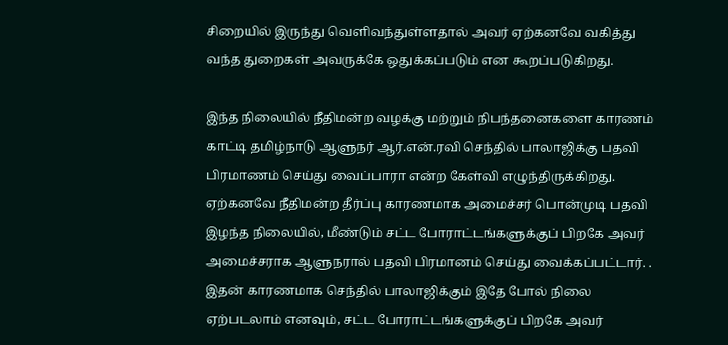சிறையில் இருந்து வெளிவந்துள்ளதால் அவர் ஏற்கனவே வகித்து வந்த துறைகள் அவருக்கே ஒதுக்கப்படும் என கூறப்படுகிறது.

இந்த நிலையில் நீதிமன்ற வழக்கு மற்றும் நிபந்தனைகளை காரணம் காட்டி தமிழ்நாடு ஆளுநர் ஆர்.என்.ரவி செந்தில் பாலாஜிக்கு பதவி பிரமாணம் செய்து வைப்பாரா என்ற கேள்வி எழுந்திருக்கிறது. ஏற்கனவே நீதிமன்ற தீர்ப்பு காரணமாக அமைச்சர் பொன்முடி பதவி இழந்த நிலையில், மீண்டும் சட்ட போராட்டங்களுக்குப் பிறகே அவர் அமைச்சராக ஆளுநரால் பதவி பிரமானம் செய்து வைக்கப்பட்டார். . இதன் காரணமாக செந்தில் பாலாஜிக்கும் இதே போல் நிலை ஏற்படலாம் எனவும், சட்ட போராட்டங்களுக்குப் பிறகே அவர்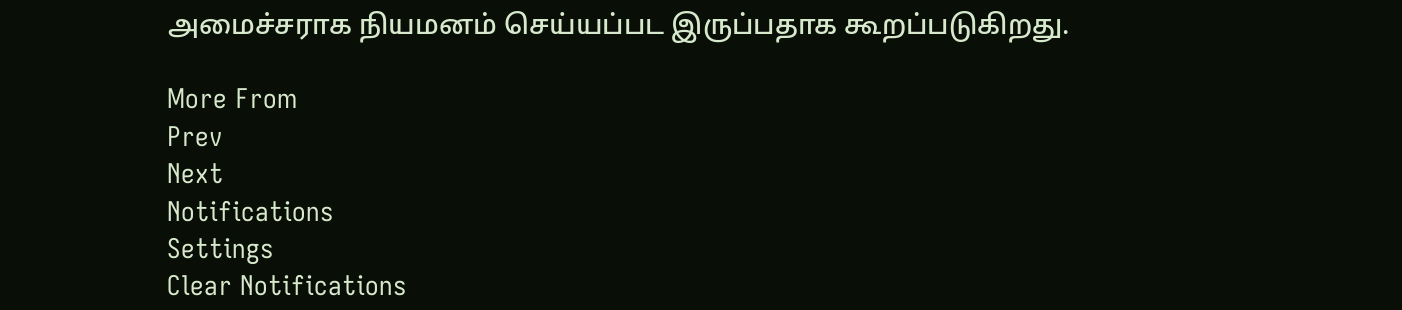அமைச்சராக நியமனம் செய்யப்பட இருப்பதாக கூறப்படுகிறது.

More From
Prev
Next
Notifications
Settings
Clear Notifications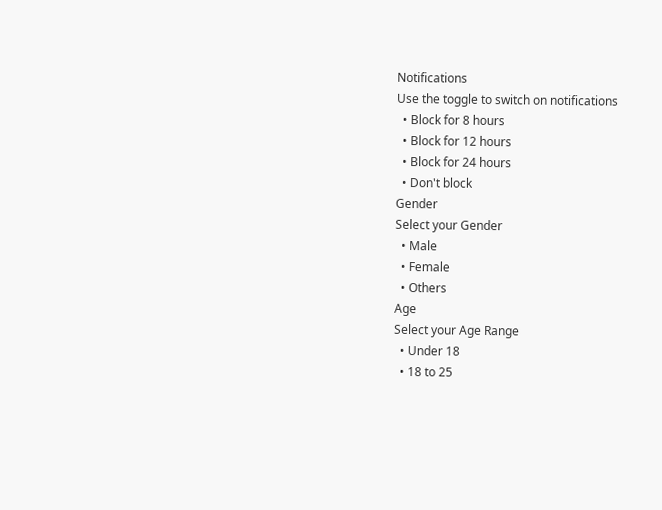Notifications
Use the toggle to switch on notifications
  • Block for 8 hours
  • Block for 12 hours
  • Block for 24 hours
  • Don't block
Gender
Select your Gender
  • Male
  • Female
  • Others
Age
Select your Age Range
  • Under 18
  • 18 to 25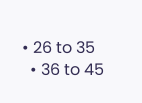• 26 to 35
  • 36 to 45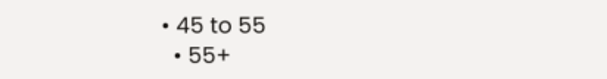• 45 to 55
  • 55+